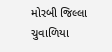મોરબી જિલ્લા ચુવાળિયા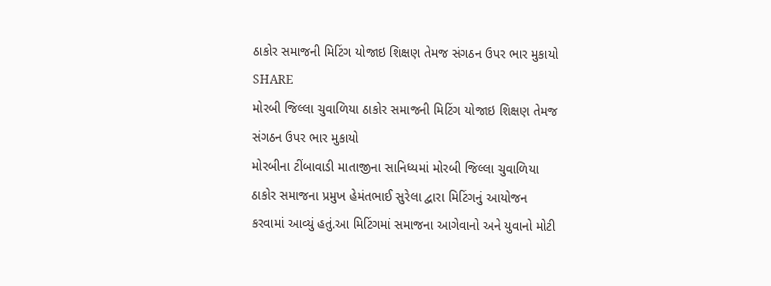ઠાકોર સમાજની મિટિંગ યોજાઇ શિક્ષણ તેમજ સંગઠન ઉપર ભાર મુકાયો
SHARE
મોરબી જિલ્લા ચુવાળિયા ઠાકોર સમાજની મિટિંગ યોજાઇ શિક્ષણ તેમજ સંગઠન ઉપર ભાર મુકાયો
મોરબીના ટીંબાવાડી માતાજીના સાનિધ્યમાં મોરબી જિલ્લા ચુવાળિયા ઠાકોર સમાજના પ્રમુખ હેમંતભાઈ સુરેલા દ્વારા મિટિંગનું આયોજન કરવામાં આવ્યું હતું.આ મિટિંગમાં સમાજના આગેવાનો અને યુવાનો મોટી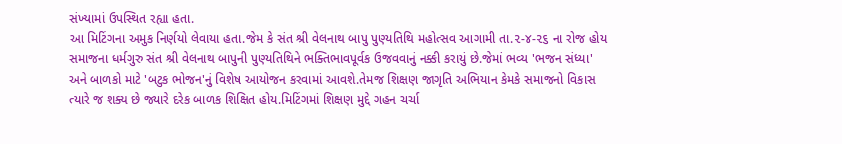સંખ્યામાં ઉપસ્થિત રહ્યા હતા.
આ મિટિંગના અમુક નિર્ણયો લેવાયા હતા.જેમ કે સંત શ્રી વેલનાથ બાપુ પુણ્યતિથિ મહોત્સવ આગામી તા.૨-૪-૨૬ ના રોજ હોય સમાજના ધર્મગુરુ સંત શ્રી વેલનાથ બાપુની પુણ્યતિથિને ભક્તિભાવપૂર્વક ઉજવવાનું નક્કી કરાયું છે.જેમાં ભવ્ય 'ભજન સંધ્યા' અને બાળકો માટે 'બટુક ભોજન'નું વિશેષ આયોજન કરવામાં આવશે.તેમજ શિક્ષણ જાગૃતિ અભિયાન કેમકે સમાજનો વિકાસ ત્યારે જ શક્ય છે જ્યારે દરેક બાળક શિક્ષિત હોય.મિટિંગમાં શિક્ષણ મુદ્દે ગહન ચર્ચા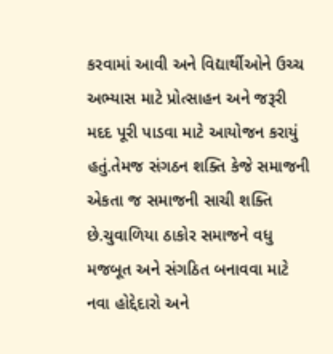કરવામાં આવી અને વિદ્યાર્થીઓને ઉચ્ચ અભ્યાસ માટે પ્રોત્સાહન અને જરૂરી મદદ પૂરી પાડવા માટે આયોજન કરાયું હતું.તેમજ સંગઠન શક્તિ કેજે સમાજની એકતા જ સમાજની સાચી શક્તિ છે.ચુવાળિયા ઠાકોર સમાજને વધુ મજબૂત અને સંગઠિત બનાવવા માટે નવા હોદ્દેદારો અને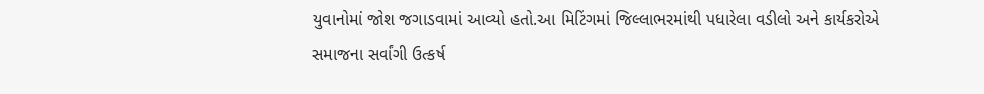યુવાનોમાં જોશ જગાડવામાં આવ્યો હતો.આ મિટિંગમાં જિલ્લાભરમાંથી પધારેલા વડીલો અને કાર્યકરોએ સમાજના સર્વાંગી ઉત્કર્ષ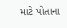માટે પોતાના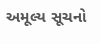અમૂલ્ય સૂચનો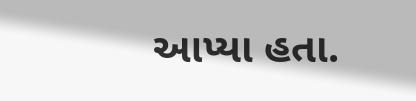આપ્યા હતા.